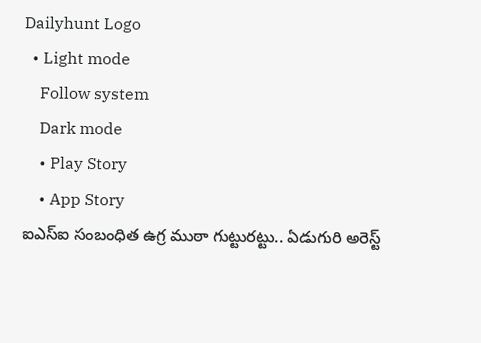Dailyhunt Logo
  • Light mode
    Follow system
    Dark mode
    • Play Story
    • App Story
ఐఎస్ఐ సంబంధిత ఉగ్ర ముఠా గుట్టురట్టు.. ఏడుగురి అరెస్ట్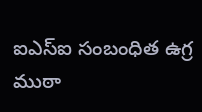ఐఎస్ఐ సంబంధిత ఉగ్ర ముఠా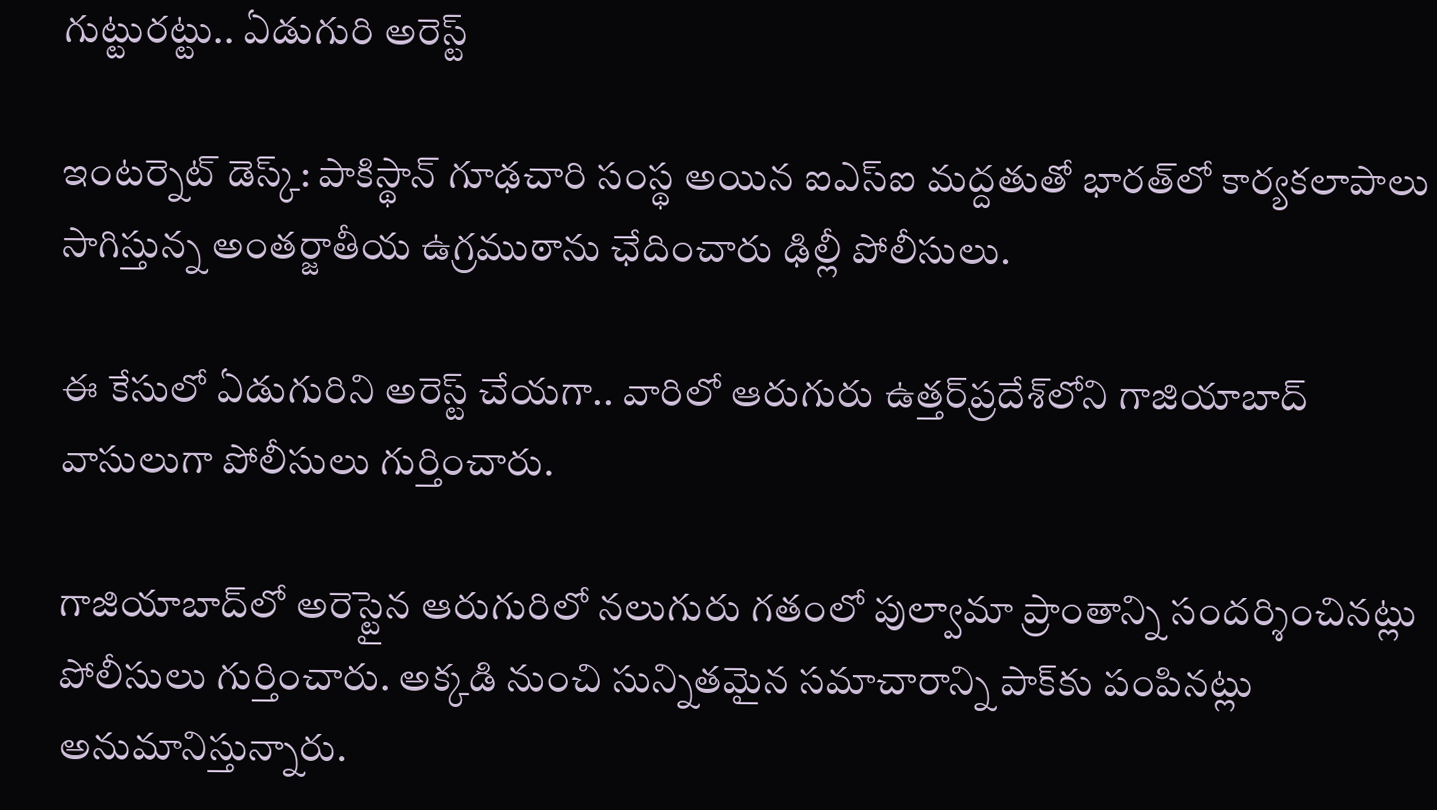గుట్టురట్టు.. ఏడుగురి అరెస్ట్

ఇంటర్నెట్ డెస్క్: పాకిస్థాన్ గూఢచారి సంస్థ అయిన ఐఎస్ఐ మద్దతుతో భారత్‌లో కార్యకలాపాలు సాగిస్తున్న అంతర్జాతీయ ఉగ్రముఠాను ఛేదించారు ఢిల్లీ పోలీసులు.

ఈ కేసులో ఏడుగురిని అరెస్ట్ చేయగా.. వారిలో ఆరుగురు ఉత్తర్‌ప్రదేశ్‌లోని గాజియాబాద్‌ వాసులుగా పోలీసులు గుర్తించారు.

గాజియాబాద్‌లో అరెస్టైన ఆరుగురిలో నలుగురు గతంలో పుల్వామా ప్రాంతాన్ని సందర్శించినట్లు పోలీసులు గుర్తించారు. అక్కడి నుంచి సున్నితమైన సమాచారాన్ని పాక్‌కు పంపినట్లు అనుమానిస్తున్నారు.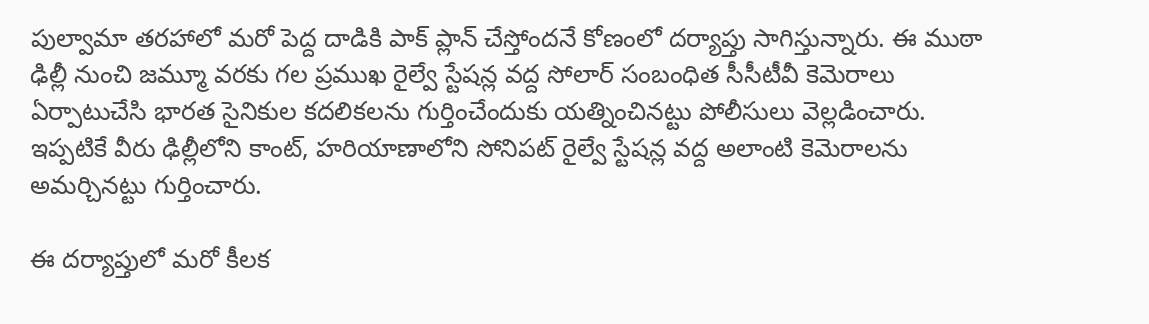పుల్వామా తరహాలో మరో పెద్ద దాడికి పాక్ ప్లాన్ చేస్తోందనే కోణంలో దర్యాప్తు సాగిస్తున్నారు. ఈ ముఠా ఢిల్లీ నుంచి జమ్మూ వరకు గల ప్రముఖ రైల్వే స్టేషన్ల వద్ద సోలార్‌ సంబంధిత సీసీటీవీ కెమెరాలు ఏర్పాటుచేసి భారత సైనికుల కదలికలను గుర్తించేందుకు యత్నించినట్టు పోలీసులు వెల్లడించారు. ఇప్పటికే వీరు ఢిల్లీలోని కాంట్, హరియాణాలోని సోనిపట్ రైల్వే స్టేషన్ల వద్ద అలాంటి కెమెరాలను అమర్చినట్టు గుర్తించారు.

ఈ దర్యాప్తులో మరో కీలక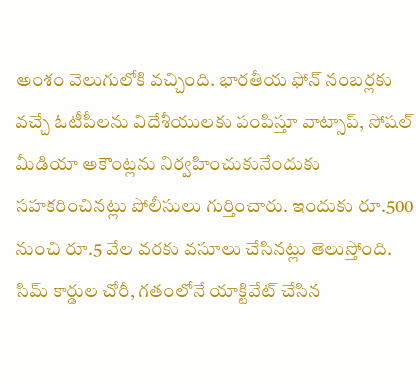అంశం వెలుగులోకి వచ్చింది. భారతీయ ఫోన్ నంబర్లకు వచ్చే ఓటీపీలను విదేశీయులకు పంపిస్తూ వాట్సాప్, సోషల్ మీడియా అకౌంట్లను నిర్వహించుకునేందుకు సహకరించినట్లు పోలీసులు గుర్తించారు. ఇందుకు రూ.500 నుంచి రూ.5 వేల వరకు వసూలు చేసినట్లు తెలుస్తోంది. సిమ్ కార్డుల చోరీ, గతంలోనే యాక్టివేట్ చేసిన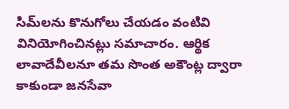సిమ్‌లను కొనుగోలు చేయడం వంటివి వినియోగించినట్లు సమాచారం. ఆర్థిక లావాదేవీలనూ తమ సొంత అకౌంట్ల ద్వారా కాకుండా జనసేవా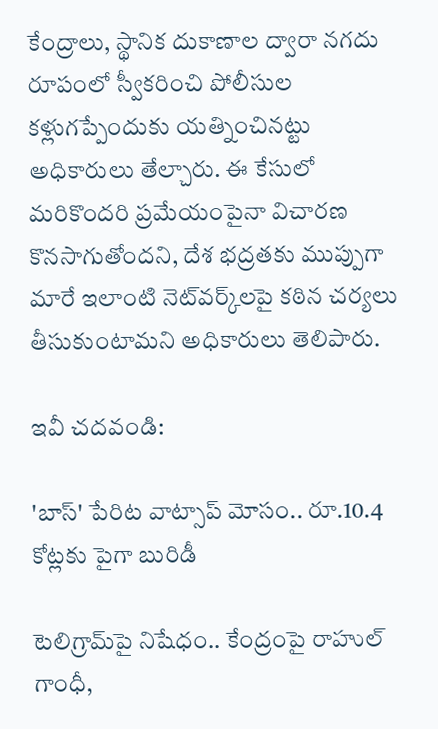కేంద్రాలు, స్థానిక దుకాణాల ద్వారా నగదు రూపంలో స్వీకరించి పోలీసుల కళ్లుగప్పేందుకు యత్నించినట్టు అధికారులు తేల్చారు. ఈ కేసులో మరికొందరి ప్రమేయంపైనా విచారణ కొనసాగుతోందని, దేశ భద్రతకు ముప్పుగా మారే ఇలాంటి నెట్‌వర్క్‌లపై కఠిన చర్యలు తీసుకుంటామని అధికారులు తెలిపారు.

ఇవీ చదవండి:

'బాస్' పేరిట వాట్సాప్ మోసం.. రూ.10.4 కోట్లకు పైగా బురిడీ

టెలిగ్రామ్‌పై నిషేధం.. కేంద్రంపై రాహుల్ గాంధీ,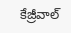కేజ్రీవాల్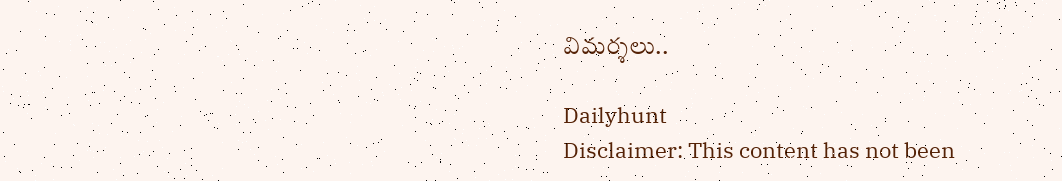విమర్శలు..

Dailyhunt
Disclaimer: This content has not been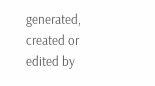generated, created or edited by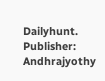Dailyhunt. Publisher: Andhrajyothy